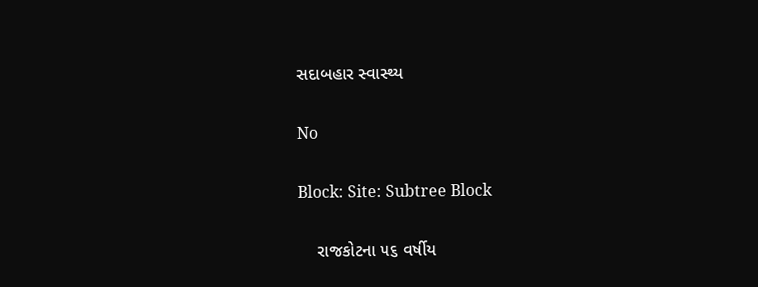સદાબહાર સ્વાસ્થ્ય

No

Block: Site: Subtree Block

    રાજકોટના ૫૬ વર્ષીય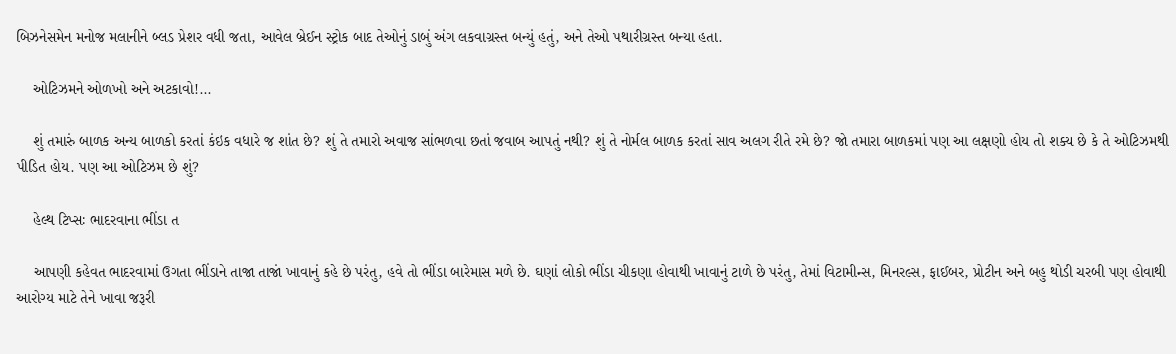બિઝનેસમેન મનોજ મલાનીને બ્લડ પ્રેશર વધી જતા, આવેલ બ્રેઈન સ્ટ્રોક બાદ તેઓનું ડાબું અંગ લકવાગ્રસ્ત બન્યું હતું, અને તેઓ પથારીગ્રસ્ત બન્યા હતા.

    ઓટિઝમને ઓળખો અને અટકાવો!...

    શું તમારું બાળક અન્ય બાળકો કરતાં કંઇક વધારે જ શાંત છે? શું તે તમારો અવાજ સાંભળવા છતાં જવાબ આપતું નથી? શું તે નોર્મલ બાળક કરતાં સાવ અલગ રીતે રમે છે? જો તમારા બાળકમાં પણ આ લક્ષણો હોય તો શક્ય છે કે તે ઓટિઝમથી પીડિત હોય. પણ આ ઓટિઝમ છે શું?

    હેલ્થ ટિપ્સઃ ભાદરવાના ભીંડા ત

    આપણી કહેવત ભાદરવામાં ઉગતા ભીંડાને તાજા તાજાં ખાવાનું કહે છે પરંતુ, હવે તો ભીંડા બારેમાસ મળે છે. ઘણાં લોકો ભીંડા ચીકણા હોવાથી ખાવાનું ટાળે છે પરંતુ, તેમાં વિટામીન્સ, મિનરલ્સ, ફાઈબર, પ્રોટીન અને બહુ થોડી ચરબી પણ હોવાથી આરોગ્ય માટે તેને ખાવા જરૂરી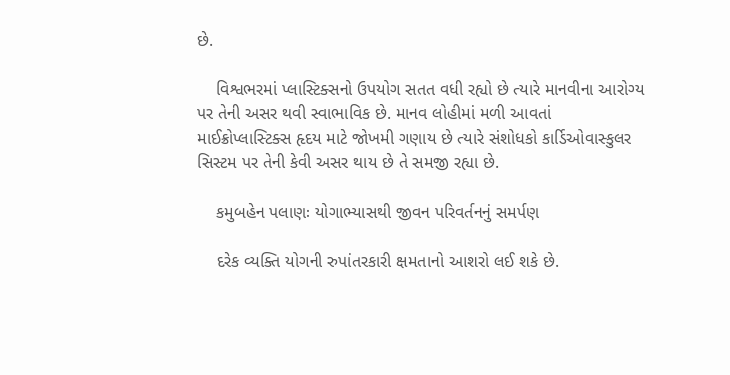છે.

    વિશ્વભરમાં પ્લાસ્ટિક્સનો ઉપયોગ સતત વધી રહ્યો છે ત્યારે માનવીના આરોગ્ય પર તેની અસર થવી સ્વાભાવિક છે. માનવ લોહીમાં મળી આવતાં માઈક્રોપ્લાસ્ટિક્સ હૃદય માટે જોખમી ગણાય છે ત્યારે સંશોધકો કાર્ડિઓવાસ્કુલર સિસ્ટમ પર તેની કેવી અસર થાય છે તે સમજી રહ્યા છે.

    કમુબહેન પલાણઃ યોગાભ્યાસથી જીવન પરિવર્તનનું સમર્પણ

    દરેક વ્યક્તિ યોગની રુપાંતરકારી ક્ષમતાનો આશરો લઈ શકે છે.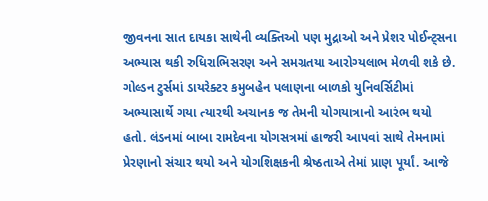જીવનના સાત દાયકા સાથેની વ્યક્તિઓ પણ મુદ્રાઓ અને પ્રેશર પોઈન્ટ્સના અભ્યાસ થકી રુધિરાભિસરણ અને સમગ્રતયા આરોગ્યલાભ મેળવી શકે છે. ગોલ્ડન ટુર્સમાં ડાયરેક્ટર કમુબહેન પલાણના બાળકો યુનિવર્સિટીમાં અભ્યાસાર્થે ગયા ત્યારથી અચાનક જ તેમની યોગયાત્રાનો આરંભ થયો હતો. લંડનમાં બાબા રામદેવના યોગસત્રમાં હાજરી આપવાં સાથે તેમનામાં પ્રેરણાનો સંચાર થયો અને યોગશિક્ષકની શ્રેષ્ઠતાએ તેમાં પ્રાણ પૂર્યાં. આજે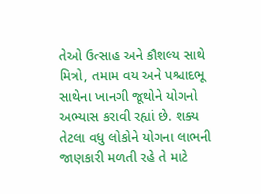તેઓ ઉત્સાહ અને કૌશલ્ય સાથે મિત્રો, તમામ વય અને પશ્ચાદભૂ સાથેના ખાનગી જૂથોને યોગનો અભ્યાસ કરાવી રહ્યાં છે. શક્ય તેટલા વધુ લોકોને યોગના લાભની જાણકારી મળતી રહે તે માટે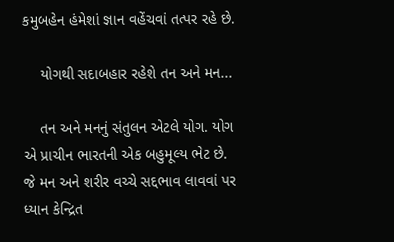કમુબહેન હંમેશાં જ્ઞાન વહેંચવાં તત્પર રહે છે.

    યોગથી સદાબહાર રહેશે તન અને મન...

    તન અને મનનું સંતુલન એટલે યોગ. યોગ એ પ્રાચીન ભારતની એક બહુમૂલ્ય ભેટ છે. જે મન અને શરીર વચ્ચે સદ્દભાવ લાવવાં પર ધ્યાન કેન્દ્રિત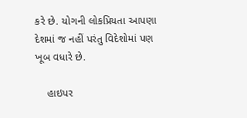કરે છે. યોગની લોકપ્રિયતા આપણા દેશમાં જ નહીં પરંતુ વિદેશોમાં પણ ખૂબ વધારે છે.

    હાઇપર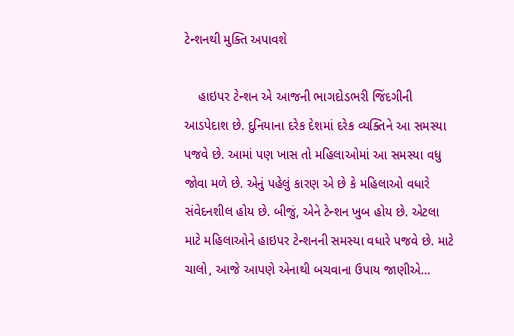ટેન્શનથી મુક્તિ અપાવશે

    હાઇપર ટેન્શન એ આજની ભાગદોડભરી જિંદગીની આડપેદાશ છે. દુનિયાના દરેક દેશમાં દરેક વ્યક્તિને આ સમસ્યા પજવે છે. આમાં પણ ખાસ તો મહિલાઓમાં આ સમસ્યા વધુ જોવા મળે છે. એનું પહેલું કારણ એ છે કે મહિલાઓ વધારે સંવેદનશીલ હોય છે. બીજું, એને ટેન્શન ખુબ હોય છે. એટલા માટે મહિલાઓને હાઇપર ટેન્શનની સમસ્યા વધારે પજવે છે. માટે ચાલો, આજે આપણે એનાથી બચવાના ઉપાય જાણીએ…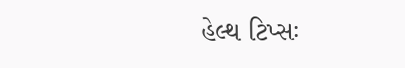હેલ્થ ટિપ્સઃ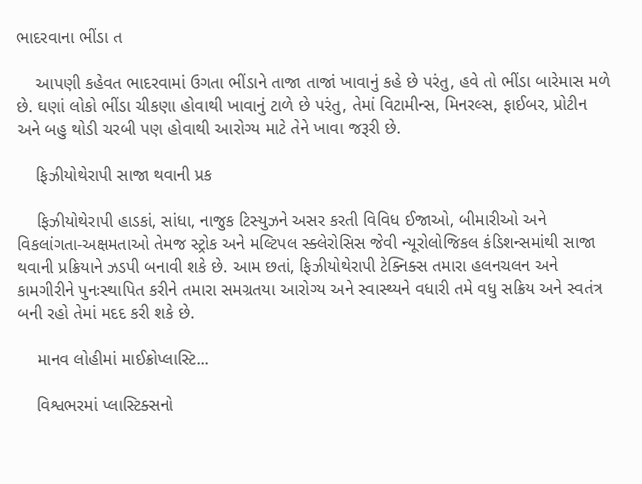ભાદરવાના ભીંડા ત

    આપણી કહેવત ભાદરવામાં ઉગતા ભીંડાને તાજા તાજાં ખાવાનું કહે છે પરંતુ, હવે તો ભીંડા બારેમાસ મળે છે. ઘણાં લોકો ભીંડા ચીકણા હોવાથી ખાવાનું ટાળે છે પરંતુ, તેમાં વિટામીન્સ, મિનરલ્સ, ફાઈબર, પ્રોટીન અને બહુ થોડી ચરબી પણ હોવાથી આરોગ્ય માટે તેને ખાવા જરૂરી છે.

    ફિઝીયોથેરાપી સાજા થવાની પ્રક

    ફિઝીયોથેરાપી હાડકાં, સાંધા, નાજુક ટિસ્યુઝને અસર કરતી વિવિધ ઈજાઓ, બીમારીઓ અને વિકલાંગતા-અક્ષમતાઓ તેમજ સ્ટ્રોક અને મલ્ટિપલ સ્ક્લેરોસિસ જેવી ન્યૂરોલોજિકલ કંડિશન્સમાંથી સાજા થવાની પ્રક્રિયાને ઝડપી બનાવી શકે છે. આમ છતાં, ફિઝીયોથેરાપી ટેક્નિક્સ તમારા હલનચલન અને કામગીરીને પુનઃસ્થાપિત કરીને તમારા સમગ્રતયા આરોગ્ય અને સ્વાસ્થ્યને વધારી તમે વધુ સક્રિય અને સ્વતંત્ર બની રહો તેમાં મદદ કરી શકે છે.

    માનવ લોહીમાં માઈક્રોપ્લાસ્ટિ...

    વિશ્વભરમાં પ્લાસ્ટિક્સનો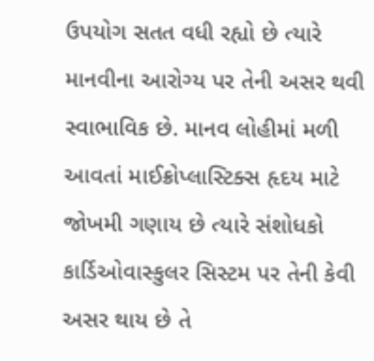ઉપયોગ સતત વધી રહ્યો છે ત્યારે માનવીના આરોગ્ય પર તેની અસર થવી સ્વાભાવિક છે. માનવ લોહીમાં મળી આવતાં માઈક્રોપ્લાસ્ટિક્સ હૃદય માટે જોખમી ગણાય છે ત્યારે સંશોધકો કાર્ડિઓવાસ્કુલર સિસ્ટમ પર તેની કેવી અસર થાય છે તે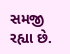સમજી રહ્યા છે.